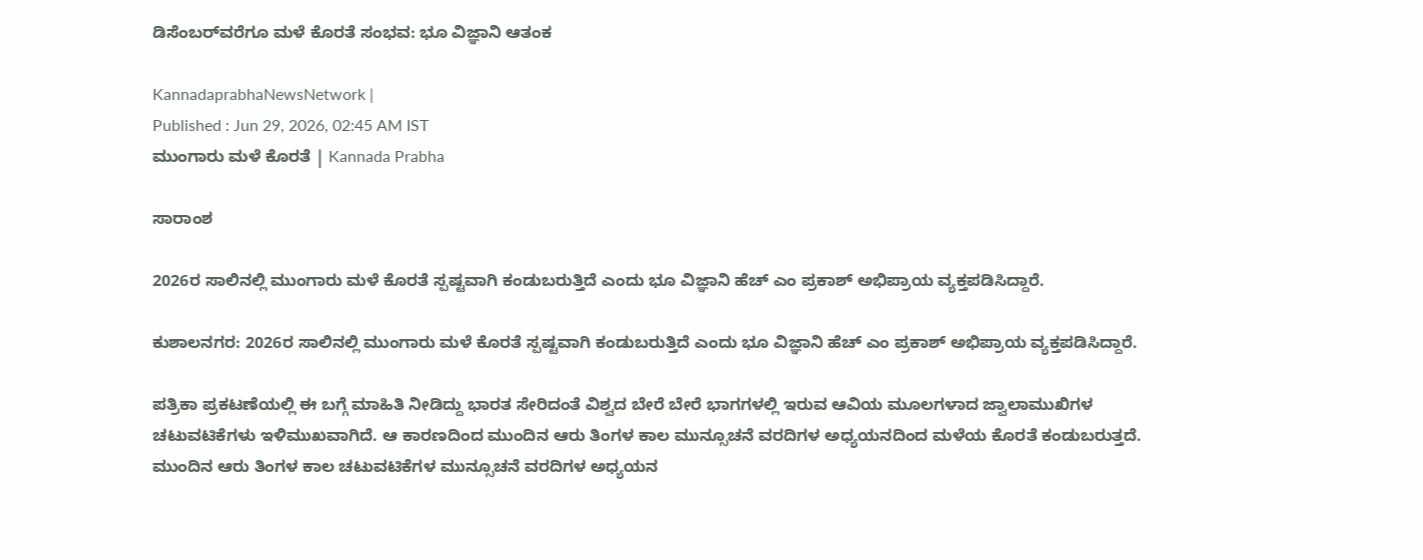ಡಿಸೆಂಬರ್‌ವರೆಗೂ ಮಳೆ ಕೊರತೆ ಸಂಭವ: ಭೂ ವಿಜ್ಞಾನಿ ಆತಂಕ

KannadaprabhaNewsNetwork |
Published : Jun 29, 2026, 02:45 AM IST
ಮುಂಗಾರು ಮಳೆ ಕೊರತೆ | Kannada Prabha

ಸಾರಾಂಶ

2026ರ ಸಾಲಿನಲ್ಲಿ ಮುಂಗಾರು ಮಳೆ ಕೊರತೆ ಸ್ಪಷ್ಟವಾಗಿ ಕಂಡುಬರುತ್ತಿದೆ ಎಂದು ಭೂ ವಿಜ್ಞಾನಿ ಹೆಚ್ ಎಂ ಪ್ರಕಾಶ್ ಅಭಿಪ್ರಾಯ ವ್ಯಕ್ತಪಡಿಸಿದ್ದಾರೆ.

ಕುಶಾಲನಗರ: 2026ರ ಸಾಲಿನಲ್ಲಿ ಮುಂಗಾರು ಮಳೆ ಕೊರತೆ ಸ್ಪಷ್ಟವಾಗಿ ಕಂಡುಬರುತ್ತಿದೆ ಎಂದು ಭೂ ವಿಜ್ಞಾನಿ ಹೆಚ್ ಎಂ ಪ್ರಕಾಶ್ ಅಭಿಪ್ರಾಯ ವ್ಯಕ್ತಪಡಿಸಿದ್ದಾರೆ.

ಪತ್ರಿಕಾ ಪ್ರಕಟಣೆಯಲ್ಲಿ ಈ ಬಗ್ಗೆ ಮಾಹಿತಿ ನೀಡಿದ್ದು ಭಾರತ ಸೇರಿದಂತೆ ವಿಶ್ವದ ಬೇರೆ ಬೇರೆ ಭಾಗಗಳಲ್ಲಿ ಇರುವ ಆವಿಯ ಮೂಲಗಳಾದ ಜ್ವಾಲಾಮುಖಿಗಳ ಚಟುವಟಿಕೆಗಳು ಇಳಿಮುಖವಾಗಿದೆ. ಆ ಕಾರಣದಿಂದ ಮುಂದಿನ ಆರು ತಿಂಗಳ ಕಾಲ ಮುನ್ಸೂಚನೆ ವರದಿಗಳ ಅಧ್ಯಯನದಿಂದ ಮಳೆಯ ಕೊರತೆ ಕಂಡುಬರುತ್ತದೆ. ಮುಂದಿನ ಆರು ತಿಂಗಳ ಕಾಲ ಚಟುವಟಿಕೆಗಳ ಮುನ್ಸೂಚನೆ ವರದಿಗಳ ಅಧ್ಯಯನ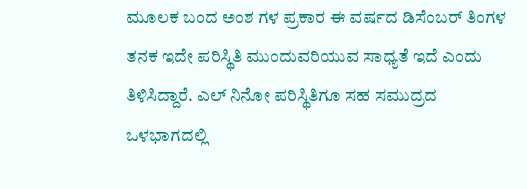ಮೂಲಕ ಬಂದ ಅಂಶ ಗಳ ಪ್ರಕಾರ ಈ ವರ್ಷದ ಡಿಸೆಂಬರ್ ತಿಂಗಳ ತನಕ ಇದೇ ಪರಿಸ್ಥಿತಿ ಮುಂದುವರಿಯುವ ಸಾಧ್ಯತೆ ಇದೆ ಎಂದು ತಿಳಿಸಿದ್ದಾರೆ. ಎಲ್ ನಿನೋ ಪರಿಸ್ಥಿತಿಗೂ ಸಹ ಸಮುದ್ರದ ಒಳಭಾಗದಲ್ಲಿ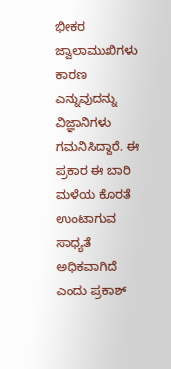ಭೀಕರ ಜ್ವಾಲಾಮುಖಿಗಳು ಕಾರಣ ಎನ್ನುವುದನ್ನು ವಿಜ್ಞಾನಿಗಳು ಗಮನಿಸಿದ್ದಾರೆ. ಈ ಪ್ರಕಾರ ಈ ಬಾರಿ ಮಳೆಯ ಕೊರತೆ ಉಂಟಾಗುವ ಸಾಧ್ಯತೆ ಅಧಿಕವಾಗಿದೆ ಎಂದು ಪ್ರಕಾಶ್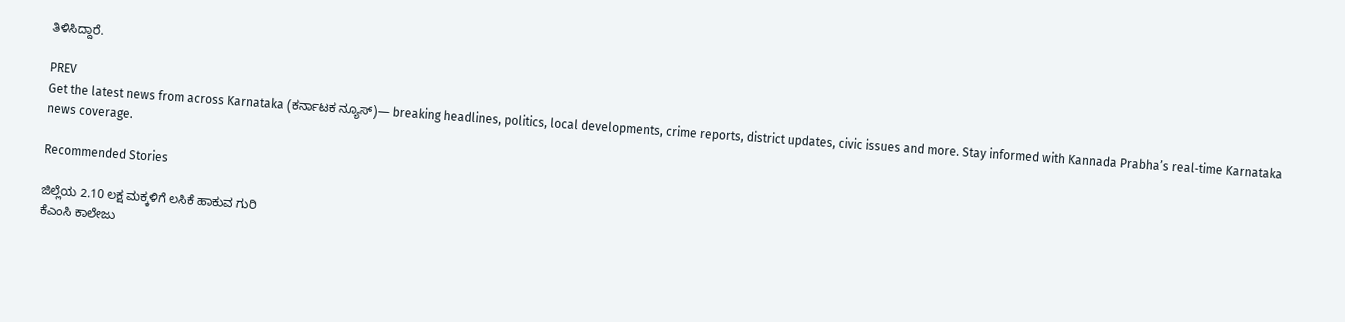ತಿಳಿಸಿದ್ದಾರೆ.

PREV
Get the latest news from across Karnataka (ಕರ್ನಾಟಕ ನ್ಯೂಸ್)— breaking headlines, politics, local developments, crime reports, district updates, civic issues and more. Stay informed with Kannada Prabha’s real‑time Karnataka news coverage.

Recommended Stories

ಜಿಲ್ಲೆಯ 2.10 ಲಕ್ಷ ಮಕ್ಕಳಿಗೆ ಲಸಿಕೆ ಹಾಕುವ ಗುರಿ
ಕೆಎಂಸಿ ಕಾಲೇಜು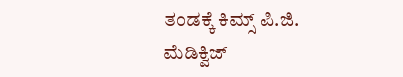ತಂಡಕ್ಕೆ ಕಿಮ್ಸ್ ಪಿ.ಜಿ. ಮೆಡಿಕ್ವಿಜ್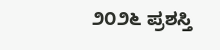೨೦೨೬ ಪ್ರಶಸ್ತಿ